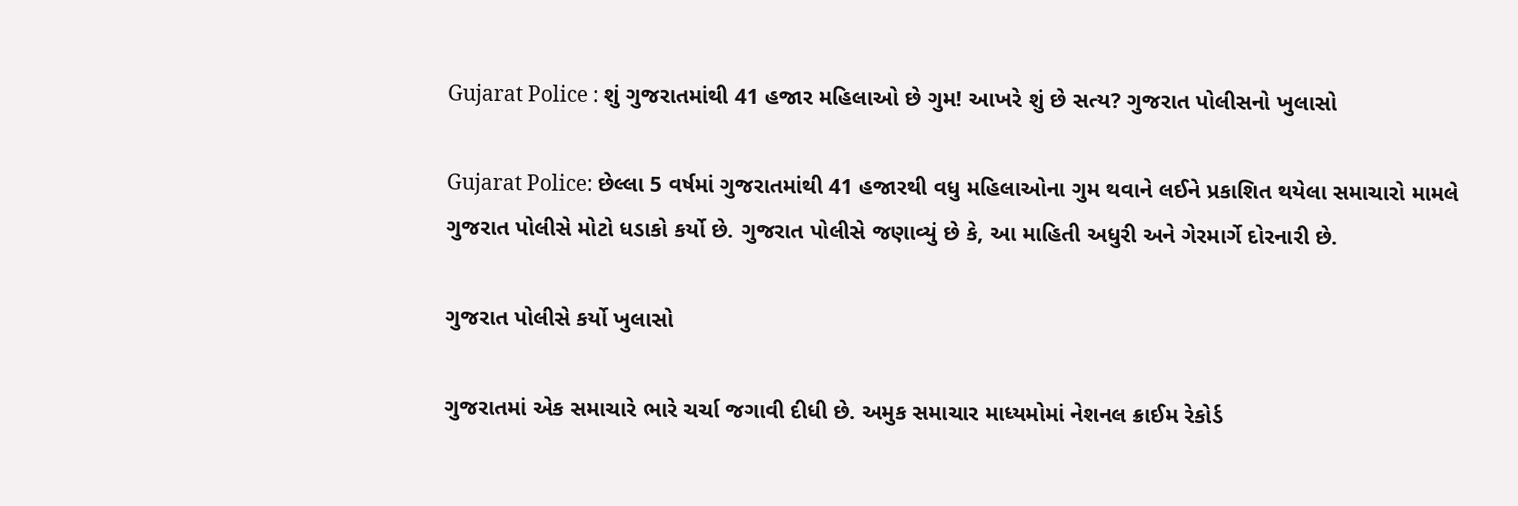Gujarat Police : શું ગુજરાતમાંથી 41 હજાર મહિલાઓ છે ગુમ! આખરે શું છે સત્ય? ગુજરાત પોલીસનો ખુલાસો

Gujarat Police: છેલ્લા 5 વર્ષમાં ગુજરાતમાંથી 41 હજારથી વધુ મહિલાઓના ગુમ થવાને લઈને પ્રકાશિત થયેલા સમાચારો મામલે ગુજરાત પોલીસે મોટો ધડાકો કર્યો છે. ગુજરાત પોલીસે જણાવ્યું છે કે, આ માહિતી અધુરી અને ગેરમાર્ગે દોરનારી છે.

ગુજરાત પોલીસે કર્યો ખુલાસો

ગુજરાતમાં એક સમાચારે ભારે ચર્ચા જગાવી દીધી છે. અમુક સમાચાર માધ્યમોમાં નેશનલ ક્રાઈમ રેકોર્ડ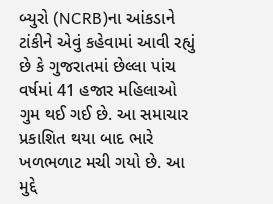બ્યુરો (NCRB)ના આંકડાને ટાંકીને એવું કહેવામાં આવી રહ્યું છે કે ગુજરાતમાં છેલ્લા પાંચ વર્ષમાં 41 હજાર મહિલાઓ ગુમ થઈ ગઈ છે. આ સમાચાર પ્રકાશિત થયા બાદ ભારે ખળભળાટ મચી ગયો છે. આ મુદ્દે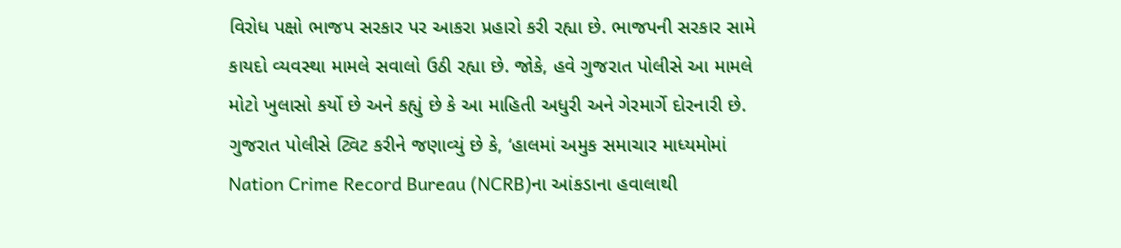વિરોધ પક્ષો ભાજપ સરકાર પર આકરા પ્રહારો કરી રહ્યા છે. ભાજપની સરકાર સામે કાયદો વ્યવસ્થા મામલે સવાલો ઉઠી રહ્યા છે. જોકે, હવે ગુજરાત પોલીસે આ મામલે મોટો ખુલાસો કર્યો છે અને કહ્યું છે કે આ માહિતી અધુરી અને ગેરમાર્ગે દોરનારી છે.
ગુજરાત પોલીસે ટ્વિટ કરીને જણાવ્યું છે કે, ‘હાલમાં અમુક સમાચાર માધ્યમોમાં Nation Crime Record Bureau (NCRB)ના આંકડાના હવાલાથી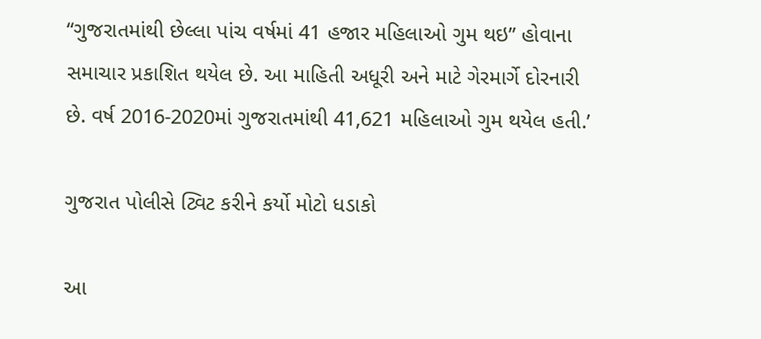“ગુજરાતમાંથી છેલ્લા પાંચ વર્ષમાં 41 હજાર મહિલાઓ ગુમ થઇ” હોવાના સમાચાર પ્રકાશિત થયેલ છે. આ માહિતી અધૂરી અને માટે ગેરમાર્ગે દોરનારી છે. વર્ષ 2016-2020માં ગુજરાતમાંથી 41,621 મહિલાઓ ગુમ થયેલ હતી.’

ગુજરાત પોલીસે ટ્વિટ કરીને કર્યો મોટો ધડાકો

આ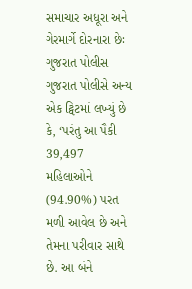સમાચાર અધૂરા અને ગેરમાર્ગે દોરનારા છેઃ ગુજરાત પોલીસ
ગુજરાત પોલીસે અન્ય એક ટ્વિટમાં લખ્યું છે કે, ‘પરંતુ આ પૈકી 39,497 મહિલાઓને (94.90%) પરત મળી આવેલ છે અને તેમના પરીવાર સાથે છે. આ બંને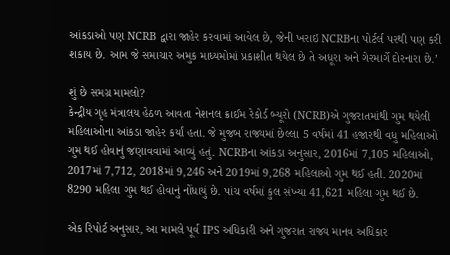આંકડાઓ પણ NCRB દ્વારા જાહેર કરવામાં આવેલ છે, જેની ખરાઇ NCRBના પોર્ટર્લ પરથી પણ કરી શકાય છે. આમ જે સમાચાર અમુક માધ્યમોમાં પ્રકાશીત થયેલ છે તે અધૂરા અને ગેરમાર્ગે દોરનારા છે.’

શું છે સમગ્ર મામલો?
કેન્દ્રીય ગૃહ મંત્રાલય હેઠળ આવતા નેશનલ ક્રાઈમ રેકોર્ડ બ્યૂરો (NCRB)એ ગુજરાતમાંથી ગુમ થયેલી મહિલાઓના આંકડા જાહેર કર્યાં હતા. જે મુજબ રાજ્યમાં છેલ્લા 5 વર્ષમાં 41 હજારથી વધુ મહિલાઓ ગુમ થઈ હોવાનું જણાવવામાં આવ્યું હતું. NCRBના આંકડા અનુસાર, 2016માં 7,105 મહિલાઓ, 2017માં 7,712, 2018માં 9,246 અને 2019માં 9,268 મહિલાઓ ગુમ થઈ હતી. 2020માં 8290 મહિલા ગુમ થઈ હોવાનું નોંધાયું છે. પાંચ વર્ષમાં કુલ સંખ્યા 41,621 મહિલા ગુમ થઈ છે.

એક રિપોર્ટ અનુસાર, આ મામલે પૂર્વ IPS અધિકારી અને ગુજરાત રાજ્ય માનવ અધિકાર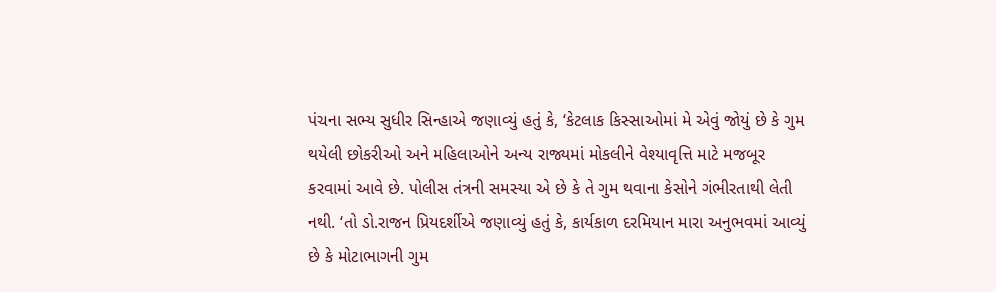પંચના સભ્ય સુધીર સિન્હાએ જણાવ્યું હતું કે, ‘કેટલાક કિસ્સાઓમાં મે એવું જોયું છે કે ગુમ થયેલી છોકરીઓ અને મહિલાઓને અન્ય રાજ્યમાં મોકલીને વેશ્યાવૃત્તિ માટે મજબૂર કરવામાં આવે છે. પોલીસ તંત્રની સમસ્યા એ છે કે તે ગુમ થવાના કેસોને ગંભીરતાથી લેતી નથી. ‘તો ડો.રાજન પ્રિયદર્શીએ જણાવ્યું હતું કે, કાર્યકાળ દરમિયાન મારા અનુભવમાં આવ્યું છે કે મોટાભાગની ગુમ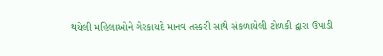થયેલી મહિલાઓને ગેરકાયદે માનવ તસ્કરી સાથે સંકળાયેલી ટોળકી દ્વારા ઉપાડી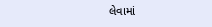લેવામાં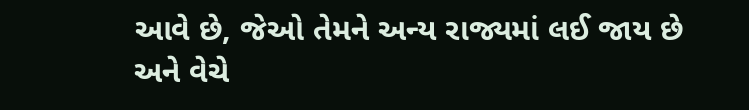આવે છે, જેઓ તેમને અન્ય રાજ્યમાં લઈ જાય છે અને વેચે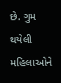છે. ગુમ થયેલી મહિલાઓને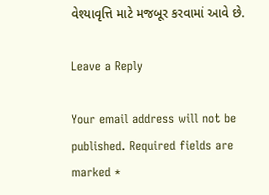વેશ્યાવૃત્તિ માટે મજબૂર કરવામાં આવે છે.

Leave a Reply

Your email address will not be published. Required fields are marked *